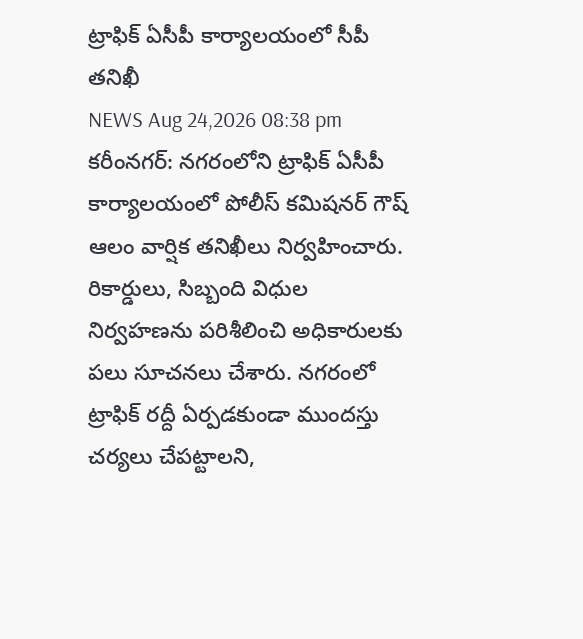ట్రాఫిక్ ఏసీపీ కార్యాలయంలో సీపీ తనిఖీ
NEWS Aug 24,2026 08:38 pm
కరీంనగర్: నగరంలోని ట్రాఫిక్ ఏసీపీ కార్యాలయంలో పోలీస్ కమిషనర్ గౌష్ ఆలం వార్షిక తనిఖీలు నిర్వహించారు. రికార్డులు, సిబ్బంది విధుల నిర్వహణను పరిశీలించి అధికారులకు పలు సూచనలు చేశారు. నగరంలో ట్రాఫిక్ రద్దీ ఏర్పడకుండా ముందస్తు చర్యలు చేపట్టాలని,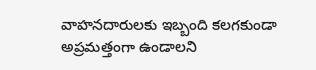వాహనదారులకు ఇబ్బంది కలగకుండా అప్రమత్తంగా ఉండాలని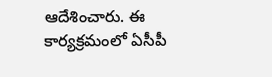ఆదేశించారు. ఈ కార్యక్రమంలో ఏసీపీ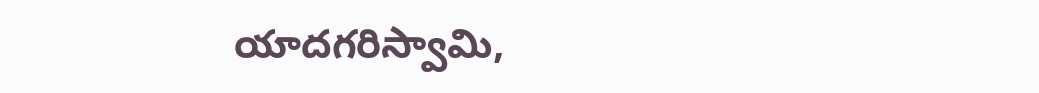యాదగరిస్వామి,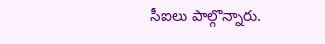సీఐలు పాల్గొన్నారు.